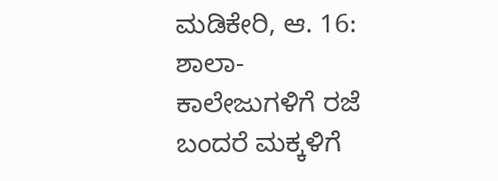ಮಡಿಕೇರಿ, ಆ. 16: ಶಾಲಾ-ಕಾಲೇಜುಗಳಿಗೆ ರಜೆ ಬಂದರೆ ಮಕ್ಕಳಿಗೆ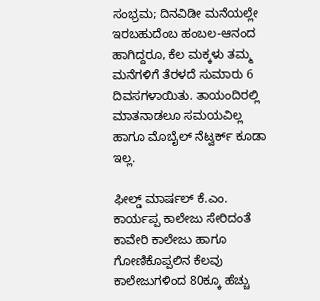ಸಂಭ್ರಮ; ದಿನವಿಡೀ ಮನೆಯಲ್ಲೇ ಇರಬಹುದೆಂಬ ಹಂಬಲ-ಆನಂದ ಹಾಗಿದ್ದರೂ, ಕೆಲ ಮಕ್ಕಳು ತಮ್ಮ ಮನೆಗಳಿಗೆ ತೆರಳದೆ ಸುಮಾರು 6 ದಿವಸಗಳಾಯಿತು. ತಾಯಂದಿರಲ್ಲಿ ಮಾತನಾಡಲೂ ಸಮಯವಿಲ್ಲ ಹಾಗೂ ಮೊಬೈಲ್ ನೆಟ್ವರ್ಕ್ ಕೂಡಾ ಇಲ್ಲ.

ಫೀಲ್ಡ್ ಮಾರ್ಷಲ್ ಕೆ.ಎಂ. ಕಾರ್ಯಪ್ಪ ಕಾಲೇಜು ಸೇರಿದಂತೆ ಕಾವೇರಿ ಕಾಲೇಜು ಹಾಗೂ ಗೋಣಿಕೊಪ್ಪಲಿನ ಕೆಲವು ಕಾಲೇಜುಗಳಿಂದ 80ಕ್ಕೂ ಹೆಚ್ಚು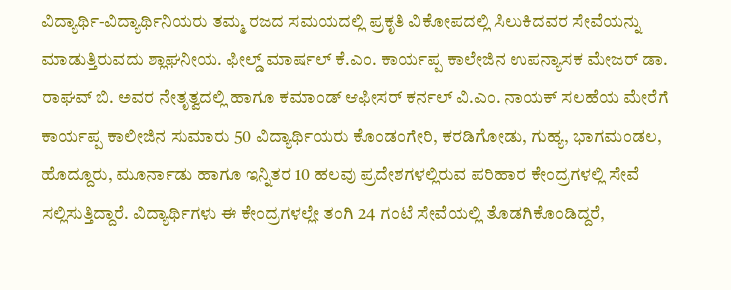ವಿದ್ಯಾರ್ಥಿ-ವಿದ್ಯಾರ್ಥಿನಿಯರು ತಮ್ಮ ರಜದ ಸಮಯದಲ್ಲಿ ಪ್ರಕೃತಿ ವಿಕೋಪದಲ್ಲಿ ಸಿಲುಕಿದವರ ಸೇವೆಯನ್ನು ಮಾಡುತ್ತಿರುವದು ಶ್ಲಾಘನೀಯ. ಫೀಲ್ಡ್ ಮಾರ್ಷಲ್ ಕೆ.ಎಂ. ಕಾರ್ಯಪ್ಪ ಕಾಲೇಜಿನ ಉಪನ್ಯಾಸಕ ಮೇಜರ್ ಡಾ. ರಾಘವ್ ಬಿ. ಅವರ ನೇತೃತ್ವದಲ್ಲಿ ಹಾಗೂ ಕಮಾಂಡ್ ಆಫೀಸರ್ ಕರ್ನಲ್ ವಿ.ಎಂ. ನಾಯಕ್ ಸಲಹೆಯ ಮೇರೆಗೆ ಕಾರ್ಯಪ್ಪ ಕಾಲೀಜಿನ ಸುಮಾರು 50 ವಿದ್ಯಾರ್ಥಿಯರು ಕೊಂಡಂಗೇರಿ, ಕರಡಿಗೋಡು, ಗುಹ್ಯ, ಭಾಗಮಂಡಲ, ಹೊದ್ದೂರು, ಮೂರ್ನಾಡು ಹಾಗೂ ಇನ್ನಿತರ 10 ಹಲವು ಪ್ರದೇಶಗಳಲ್ಲಿರುವ ಪರಿಹಾರ ಕೇಂದ್ರಗಳಲ್ಲಿ ಸೇವೆ ಸಲ್ಲಿಸುತ್ತಿದ್ದಾರೆ. ವಿದ್ಯಾರ್ಥಿಗಳು ಈ ಕೇಂದ್ರಗಳಲ್ಲೇ ತಂಗಿ 24 ಗಂಟೆ ಸೇವೆಯಲ್ಲಿ ತೊಡಗಿಕೊಂಡಿದ್ದರೆ,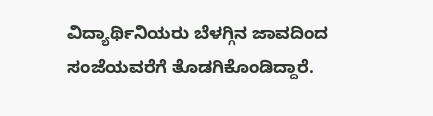ವಿದ್ಯಾರ್ಥಿನಿಯರು ಬೆಳಗ್ಗಿನ ಜಾವದಿಂದ ಸಂಜೆಯವರೆಗೆ ತೊಡಗಿಕೊಂಡಿದ್ದಾರೆ.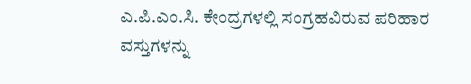ಎ.ಪಿ.ಎಂ.ಸಿ. ಕೇಂದ್ರಗಳಲ್ಲಿ ಸಂಗ್ರಹವಿರುವ ಪರಿಹಾರ ವಸ್ತುಗಳನ್ನು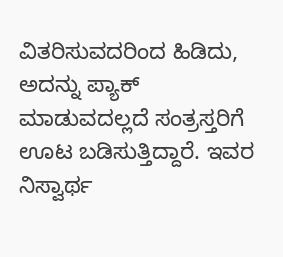ವಿತರಿಸುವದರಿಂದ ಹಿಡಿದು, ಅದನ್ನು ಪ್ಯಾಕ್ ಮಾಡುವದಲ್ಲದೆ ಸಂತ್ರಸ್ತರಿಗೆ ಊಟ ಬಡಿಸುತ್ತಿದ್ದಾರೆ. ಇವರ ನಿಸ್ವಾರ್ಥ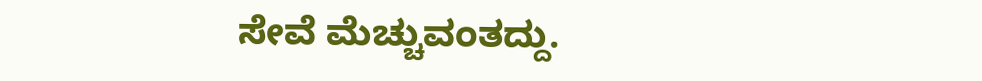ಸೇವೆ ಮೆಚ್ಚುವಂತದ್ದು.